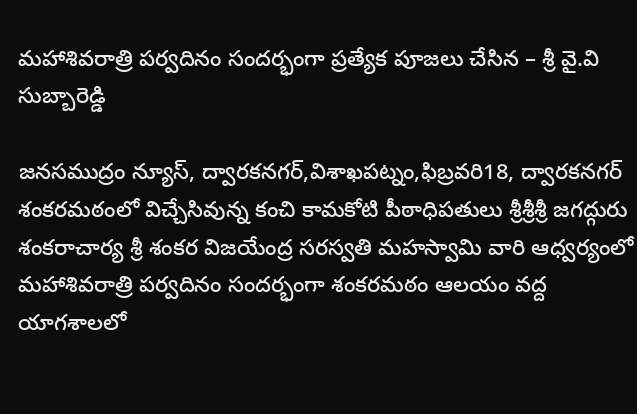మహాశివరాత్రి పర్వదినం సందర్భంగా ప్రత్యేక పూజలు చేసిన – శ్రీ వై.వి సుబ్బారెడ్డి

జనసముద్రం న్యూస్, ద్వారకనగర్,విశాఖపట్నం,ఫిబ్రవరి18, ద్వారకనగర్ శంకరమఠంలో విచ్చేసివున్న కంచి కామకోటి పీఠాధిపతులు శ్రీశ్రీశ్రీ జగద్గురు శంకరాచార్య శ్రీ శంకర విజయేంద్ర సరస్వతి మహస్వామి వారి ఆధ్వర్యంలో మహాశివరాత్రి పర్వదినం సందర్భంగా శంకరమఠం ఆలయం వద్ద యాగశాలలో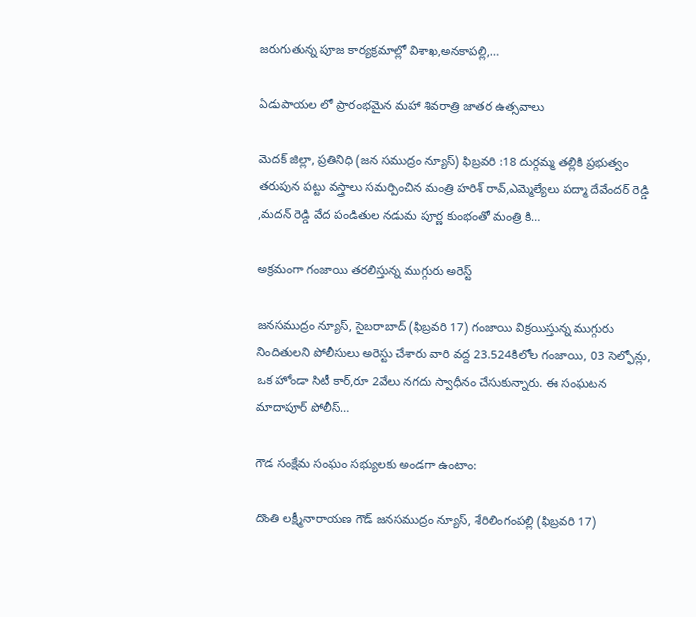జరుగుతున్న పూజ కార్యక్రమాల్లో విశాఖ,అనకాపల్లి,…

ఏడుపాయల లో ప్రారంభమైన మహా శివరాత్రి జాతర ఉత్సవాలు

మెదక్ జిల్లా, ప్రతినిధి (జన సముద్రం న్యూస్) ఫిబ్రవరి :18 దుర్గమ్మ తల్లికి ప్రభుత్వం తరుపున పట్టు వస్త్రాలు సమర్పించిన మంత్రి హరిశ్ రావ్,ఎమ్మెల్యేలు పద్మా దేవేందర్ రెడ్డి ,మదన్ రెడ్డి వేద పండితుల నడుమ పూర్ణ కుంభంతో మంత్రి కి…

అక్రమంగా గంజాయి తరలిస్తున్న ముగ్గురు అరెస్ట్

జనసముద్రం న్యూస్, సైబరాబాద్ (ఫిబ్రవరి 17) గంజాయి విక్రయిస్తున్న ముగ్గురు నిందితులని పోలీసులు అరెస్టు చేశారు వారి వద్ద 23.524కిలోల గంజాయి, 03 సెల్ఫోన్లు, ఒక హోండా సిటీ కార్,రూ 2వేలు నగదు స్వాధీనం చేసుకున్నారు. ఈ సంఘటన మాదాపూర్ పోలీస్‌…

గౌడ సంక్షేమ సంఘం సభ్యులకు అండగా ఉంటాం:

దొంతి లక్ష్మీనారాయణ గౌడ్ జనసముద్రం న్యూస్, శేరిలింగంపల్లి (ఫిబ్రవరి 17)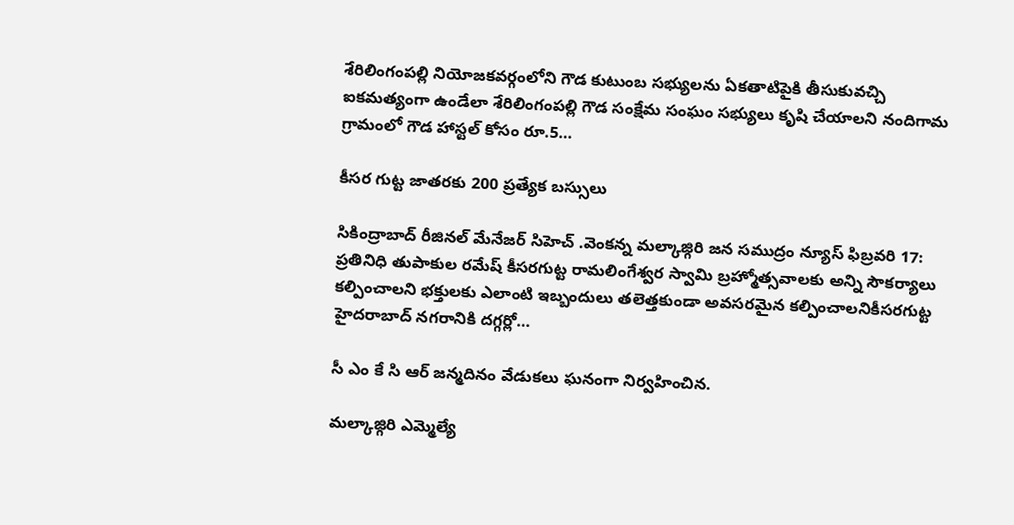శేరిలింగంపల్లి నియోజకవర్గంలోని గౌడ కుటుంబ సభ్యులను ఏకతాటిపైకి తీసుకువచ్చి ఐకమత్యంగా ఉండేలా శేరిలింగంపల్లి గౌడ సంక్షేమ సంఘం సభ్యులు కృషి చేయాలని నందిగామ గ్రామంలో గౌడ హాస్టల్ కోసం రూ.5…

కీసర గుట్ట జాతరకు 200 ప్రత్యేక బస్సులు

సికింద్రాబాద్ రీజినల్ మేనేజర్ సిహెచ్ .వెంకన్న మల్కాజ్గిరి జన సముద్రం న్యూస్ ఫిబ్రవరి 17: ప్రతినిధి తుపాకుల రమేష్ కీసరగుట్ట రామలింగేశ్వర స్వామి బ్రహ్మోత్సవాలకు అన్ని సౌకర్యాలు కల్పించాలని భక్తులకు ఎలాంటి ఇబ్బందులు తలెత్తకుండా అవసరమైన కల్పించాలనికీసరగుట్ట హైదరాబాద్ నగరానికి దగ్గర్లో…

సీ ఎం కే సి ఆర్ జన్మదినం వేడుకలు ఘనంగా నిర్వహించిన.

మల్కాజ్గిరి ఎమ్మెల్యే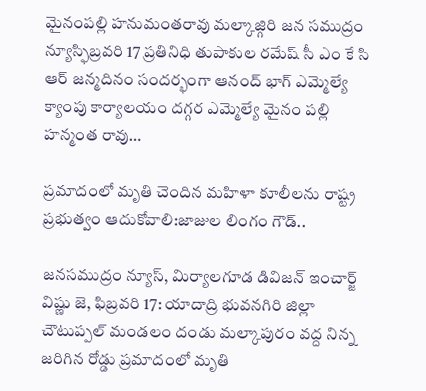మైనంపల్లి హనుమంతరావు మల్కాజ్గిరి జన సముద్రం న్యూస్ఫిబ్రవరి 17 ప్రతినిధి తుపాకుల రమేష్ సీ ఎం కే సి ఆర్ జన్మదినం సందర్భంగా ఆనంద్ భాగ్ ఎమ్మెల్యే క్యాంపు కార్యాలయం దగ్గర ఎమ్మెల్యే మైనం పల్లి హన్మంత రావు…

ప్రమాదంలో మృతి చెందిన మహిళా కూలీలను రాష్ట్ర ప్రభుత్వం ఆదుకోవాలి:జాజుల లింగం గౌడ్..

జనసముద్రం న్యూస్, మిర్యాలగూడ డివిజన్ ఇంచార్జ్ విష్ణు జె, ఫిబ్రవరి 17: యాదాద్రి భువనగిరి జిల్లా చౌటుప్పల్ మండలం దండు మల్కాపురం వద్ద నిన్న జరిగిన రోడ్డు ప్రమాదంలో మృతి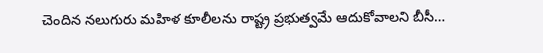చెందిన నలుగురు మహిళ కూలీలను రాష్ట్ర ప్రభుత్వమే ఆదుకోవాలని బీసీ…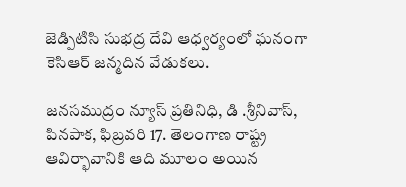జెడ్పిటిసి సుభద్ర దేవి ఆధ్వర్యంలో ఘనంగా కెసిఆర్ జన్మదిన వేడుకలు.

జనసముద్రం న్యూస్ ప్రతినిధి, డి .శ్రీనివాస్, పినపాక, ఫిబ్రవరి 17. తెలంగాణ రాష్ట్ర ఆవిర్భావానికి ఆది మూలం అయిన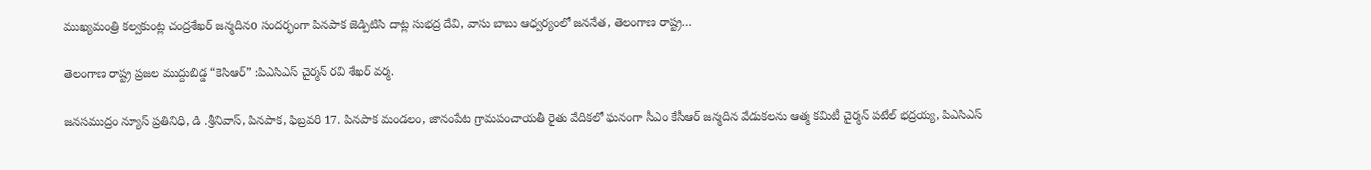ముఖ్యమంత్రి కల్వకుంట్ల చంద్రశేఖర్ జన్మదినo సందర్భంగా పినపాక జెడ్పిటిసి దాట్ల సుభద్ర దేవి, వాసు బాబు ఆధ్వర్యంలో జననేత, తెలంగాణ రాష్ట్ర…

తెలంగాణ రాష్ట్ర ప్రజల ముద్దుబిడ్డ “కెసిఆర్” :పిఎసిఎస్ చైర్మన్ రవి శేఖర్ వర్మ.

జనసముద్రం న్యూస్ ప్రతినిధి, డి .శ్రీనివాస్, పినపాక, ఫిబ్రవరి 17. పినపాక మండలం, జానంపేట గ్రామపంచాయతీ రైతు వేదికలో ఘనంగా సీఎం కేసీఆర్ జన్మదిన వేడుకలను ఆత్మ కమిటీ చైర్మన్ పటేల్ భద్రయ్య, పిఎసిఎస్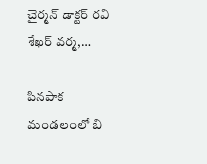చైర్మన్ డాక్టర్ రవి శేఖర్ వర్మ,…

పినపాక మండలంలో బి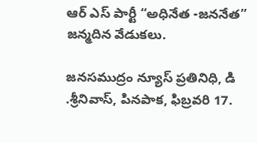ఆర్ ఎస్ పార్టీ “అధినేత -జననేత” జన్మదిన వేడుకలు.

జనసముద్రం న్యూస్ ప్రతినిధి, డి .శ్రీనివాస్, పినపాక, ఫిబ్రవరి 17.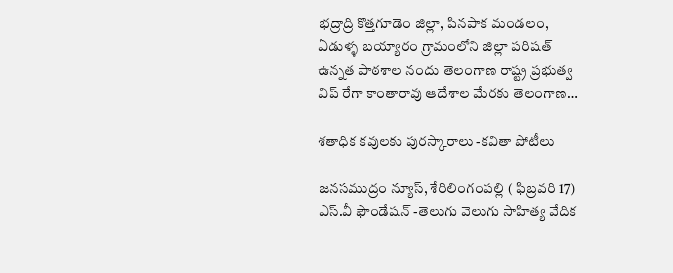భద్రాద్రి కొత్తగూడెం జిల్లా, పినపాక మండలం, ఏడుళ్ళ బయ్యారం గ్రామంలోని జిల్లా పరిషత్ ఉన్నత పాఠశాల నందు తెలంగాణ రాష్ట్ర ప్రభుత్వ విప్ రేగా కాంతారావు ఆదేశాల మేరకు తెలంగాణ…

శతాధిక కవులకు పురస్కారాలు -కవితా పోటీలు

జనసముద్రం న్యూస్, శేరిలింగంపల్లి ( ఫిబ్రవరి 17) ఎస్.వీ ఫౌండేషన్ -తెలుగు వెలుగు సాహిత్య వేదిక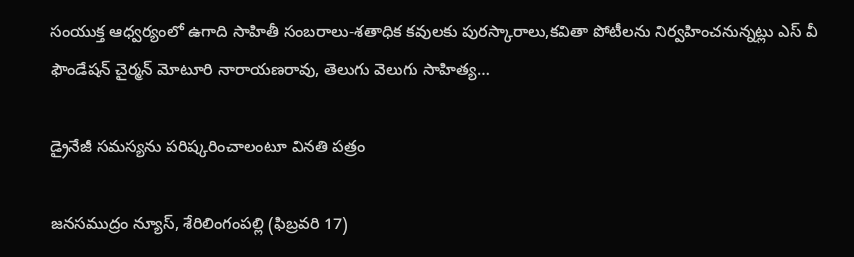సంయుక్త ఆధ్వర్యంలో ఉగాది సాహితీ సంబరాలు-శతాధిక కవులకు పురస్కారాలు,కవితా పోటీలను నిర్వహించనున్నట్లు ఎస్ వీ ఫౌండేషన్ చైర్మన్ మోటూరి నారాయణరావు, తెలుగు వెలుగు సాహిత్య…

డ్రైనేజీ సమస్యను పరిష్కరించాలంటూ వినతి పత్రం

జనసముద్రం న్యూస్, శేరిలింగంపల్లి (ఫిబ్రవరి 17)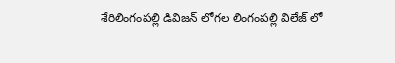శేరిలింగంపల్లి డివిజన్ లోగల లింగంపల్లి విలేజ్ లో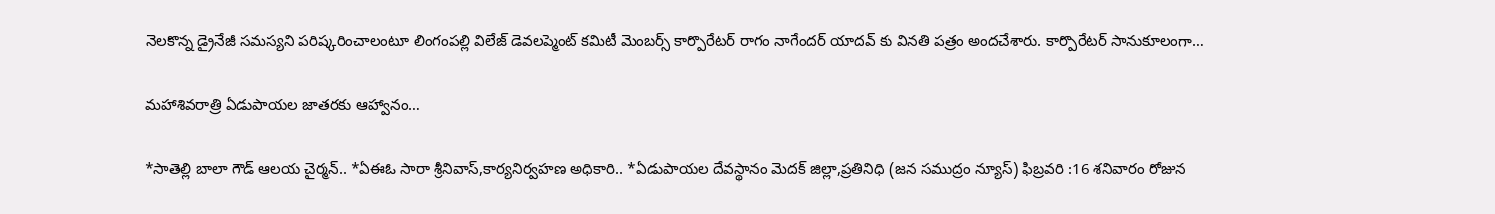నెలకొన్న డ్రైనేజీ సమస్యని పరిష్కరించాలంటూ లింగంపల్లి విలేజ్ డెవలప్మెంట్ కమిటీ మెంబర్స్ కార్పొరేటర్ రాగం నాగేందర్ యాదవ్ కు వినతి పత్రం అందచేశారు. కార్పొరేటర్ సానుకూలంగా…

మహాశివరాత్రి ఏడుపాయల జాతరకు ఆహ్వానం…

*సాతెల్లి బాలా గౌడ్ ఆలయ చైర్మన్.. *ఏఈఓ సారా శ్రీనివాస్,కార్యనిర్వహణ అధికారి.. *ఏడుపాయల దేవస్థానం మెదక్ జిల్లా,ప్రతినిధి (జన సముద్రం న్యూస్) ఫిబ్రవరి :16 శనివారం రోజున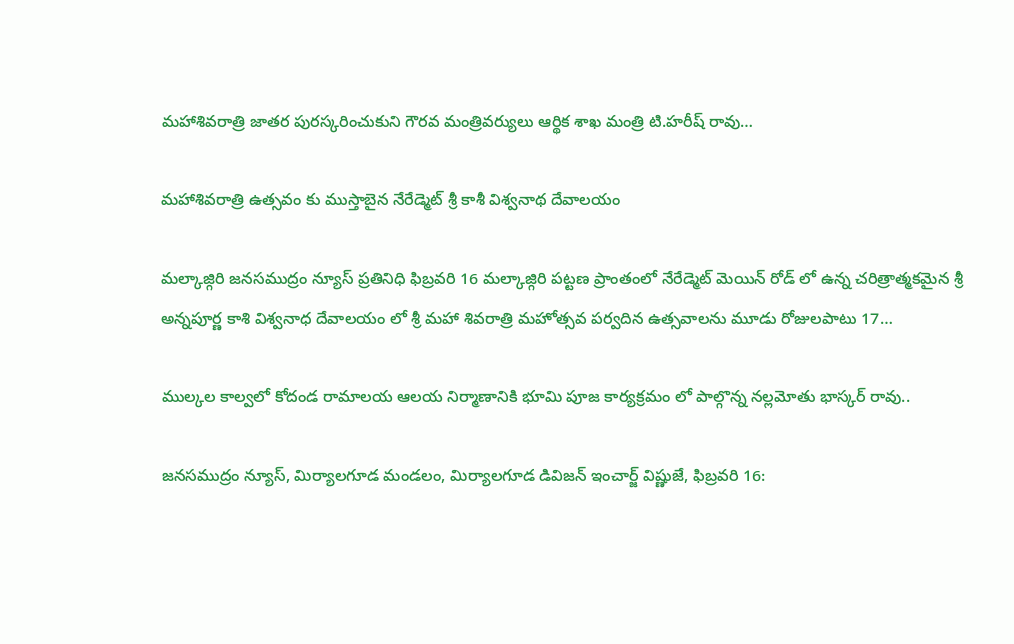మహాశివరాత్రి జాతర పురస్కరించుకుని గౌరవ మంత్రివర్యులు ఆర్థిక శాఖ మంత్రి టి.హరీష్ రావు…

మహాశివరాత్రి ఉత్సవం కు ముస్తాబైన నేరేడ్మెట్ శ్రీ కాశీ విశ్వనాథ దేవాలయం

మల్కాజ్గిరి జనసముద్రం న్యూస్ ప్రతినిధి ఫిబ్రవరి 16 మల్కాజ్గిరి పట్టణ ప్రాంతంలో నేరేడ్మెట్ మెయిన్ రోడ్ లో ఉన్న చరిత్రాత్మకమైన శ్రీ అన్నపూర్ణ కాశి విశ్వనాధ దేవాలయం లో శ్రీ మహా శివరాత్రి మహోత్సవ పర్వదిన ఉత్సవాలను మూడు రోజులపాటు 17…

ముల్కల కాల్వలో కోదండ రామాలయ ఆలయ నిర్మాణానికి భూమి పూజ కార్యక్రమం లో పాల్గొన్న నల్లమోతు భాస్కర్ రావు..

జనసముద్రం న్యూస్, మిర్యాలగూడ మండలం, మిర్యాలగూడ డివిజన్ ఇంచార్జ్ విష్ణుజే, ఫిబ్రవరి 16: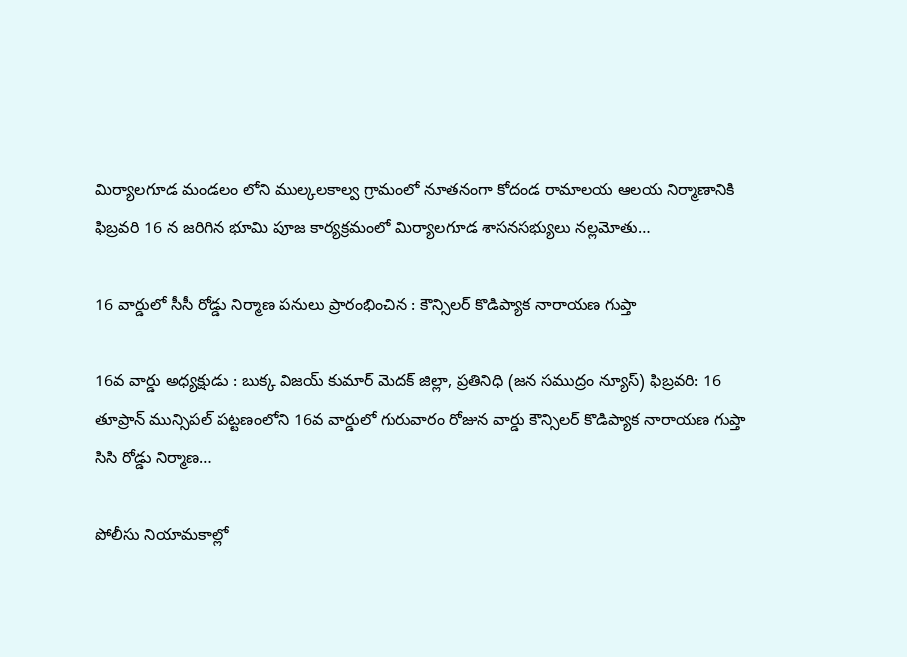మిర్యాలగూడ మండలం లోని ముల్కలకాల్వ గ్రామంలో నూతనంగా కోదండ రామాలయ ఆలయ నిర్మాణానికి ఫిబ్రవరి 16 న జరిగిన భూమి పూజ కార్యక్రమంలో మిర్యాలగూడ శాసనసభ్యులు నల్లమోతు…

16 వార్డులో సీసీ రోడ్డు నిర్మాణ పనులు ప్రారంభించిన : కౌన్సిలర్ కొడిప్యాక నారాయణ గుప్తా

16వ వార్డు అధ్యక్షుడు : బుక్క విజయ్ కుమార్ మెదక్ జిల్లా, ప్రతినిధి (జన సముద్రం న్యూస్) ఫిబ్రవరి: 16 తూప్రాన్ మున్సిపల్ పట్టణంలోని 16వ వార్డులో గురువారం రోజున వార్డు కౌన్సిలర్ కొడిప్యాక నారాయణ గుప్తా సిసి రోడ్డు నిర్మాణ…

పోలీసు నియామకాల్లో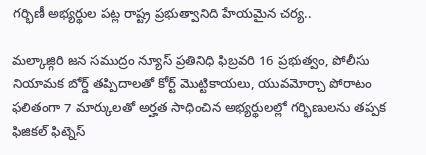గర్భిణీ అభ్యర్థుల పట్ల రాష్ట్ర ప్రభుత్వానిది హేయమైన చర్య..

మల్కాజ్గిరి జన సముద్రం న్యూస్ ప్రతినిధి ఫిబ్రవరి 16 ప్రభుత్వం, పోలీసు నియామక బోర్డ్ తప్పిదాలతో కోర్ట్ మొట్టికాయలు, యువమోర్చా పోరాటం ఫలితంగా 7 మార్కులతో అర్హత సాధించిన అభ్యర్థులల్లో గర్భిణులను తప్పక ఫిజికల్ ఫిట్నెస్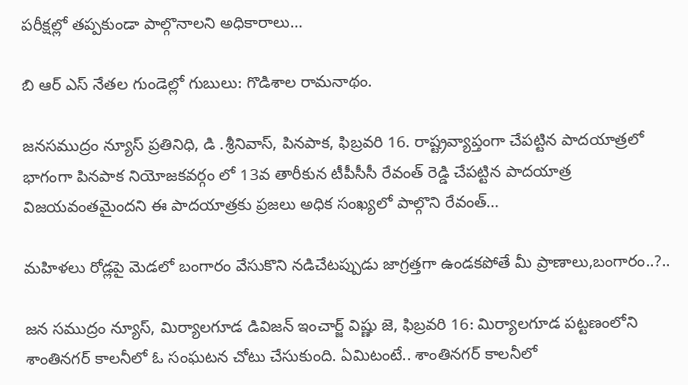పరీక్షల్లో తప్పకుండా పాల్గొనాలని అధికారాలు…

బి ఆర్ ఎస్ నేతల గుండెల్లో గుబులు: గొడిశాల రామనాథం.

జనసముద్రం న్యూస్ ప్రతినిధి, డి .శ్రీనివాస్, పినపాక, ఫిబ్రవరి 16. రాష్ట్రవ్యాప్తంగా చేపట్టిన పాదయాత్రలో భాగంగా పినపాక నియోజకవర్గం లో 13వ తారీకున టీపీసీసీ రేవంత్ రెడ్డి చేపట్టిన పాదయాత్ర విజయవంతమైందని ఈ పాదయాత్రకు ప్రజలు అధిక సంఖ్యలో పాల్గొని రేవంత్…

మహిళలు రోడ్లపై మెడలో బంగారం వేసుకొని నడిచేటప్పుడు జాగ్రత్తగా ఉండకపోతే మీ ప్రాణాలు,బంగారం..?..

జన సముద్రం న్యూస్, మిర్యాలగూడ డివిజన్ ఇంచార్జ్ విష్ణు జె, ఫిబ్రవరి 16: మిర్యాలగూడ పట్టణంలోని శాంతినగర్ కాలనీలో ఓ సంఘటన చోటు చేసుకుంది. ఏమిటంటే.. శాంతినగర్ కాలనీలో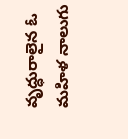వృద్ధురాలైన ఓ మహిళ నాలుగు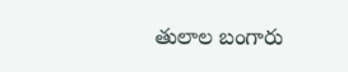తులాల బంగారు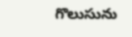గొలుసును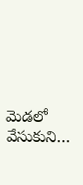మెడలో వేసుకుని…